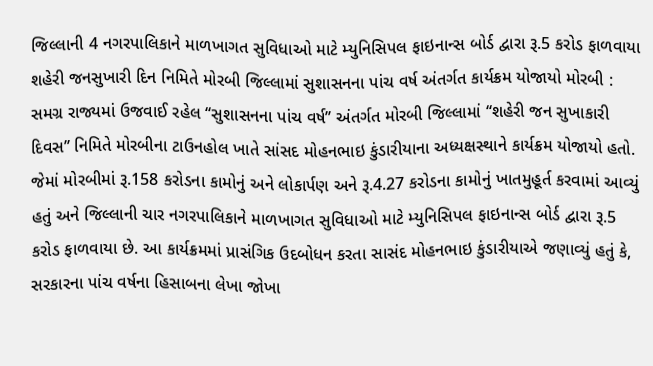જિલ્લાની 4 નગરપાલિકાને માળખાગત સુવિધાઓ માટે મ્યુનિસિપલ ફાઇનાન્સ બોર્ડ દ્વારા રૂ.5 કરોડ ફાળવાયા શહેરી જનસુખારી દિન નિમિતે મોરબી જિલ્લામાં સુશાસનના પાંચ વર્ષ અંતર્ગત કાર્યક્રમ યોજાયો મોરબી : સમગ્ર રાજ્યમાં ઉજવાઈ રહેલ ‘‘સુશાસનના પાંચ વર્ષ’’ અંતર્ગત મોરબી જિલ્લામાં ‘‘શહેરી જન સુખાકારી દિવસ’’ નિમિતે મોરબીના ટાઉનહોલ ખાતે સાંસદ મોહનભાઇ કુંડારીયાના અધ્યક્ષસ્થાને કાર્યક્રમ યોજાયો હતો. જેમાં મોરબીમાં રૂ.158 કરોડના કામોનું અને લોકાર્પણ અને રૂ.4.27 કરોડના કામોનું ખાતમુહૂર્ત કરવામાં આવ્યું હતું અને જિલ્લાની ચાર નગરપાલિકાને માળખાગત સુવિધાઓ માટે મ્યુનિસિપલ ફાઇનાન્સ બોર્ડ દ્વારા રૂ.5 કરોડ ફાળવાયા છે. આ કાર્યક્રમમાં પ્રાસંગિક ઉદબોધન કરતા સાસંદ મોહનભાઇ કુંડારીયાએ જણાવ્યું હતું કે, સરકારના પાંચ વર્ષના હિસાબના લેખા જોખા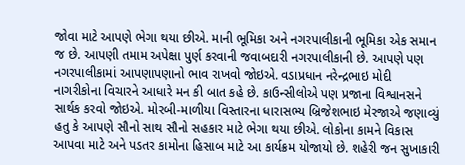જોવા માટે આપણે ભેગા થયા છીએ. માની ભૂમિકા અને નગરપાલીકાની ભૂમિકા એક સમાન જ છે. આપણી તમામ અપેક્ષા પુર્ણ કરવાની જવાબદારી નગરપાલીકાની છે. આપણે પણ નગરપાલીકામાં આપણાપણાનો ભાવ રાખવો જોઇએ. વડાપ્રધાન નરેન્દ્રભાઇ મોદી નાગરીકોના વિચારને આધારે મન કી બાત કહે છે. કાઉન્સીલોએ પણ પ્રજાના વિશ્વાનસને સાર્થક કરવો જોઇએ. મોરબી-માળીયા વિસ્તારના ધારાસભ્ય બ્રિજેશભાઇ મેરજાએ જણાવ્યું હતુ કે આપણે સૌનો સાથ સૌનો સહકાર માટે ભેગા થયા છીએ. લોકોના કામને વિકાસ આપવા માટે અને પડતર કામોના હિસાબ માટે આ કાર્યક્રમ યોજાયો છે. શહેરી જન સુખાકારી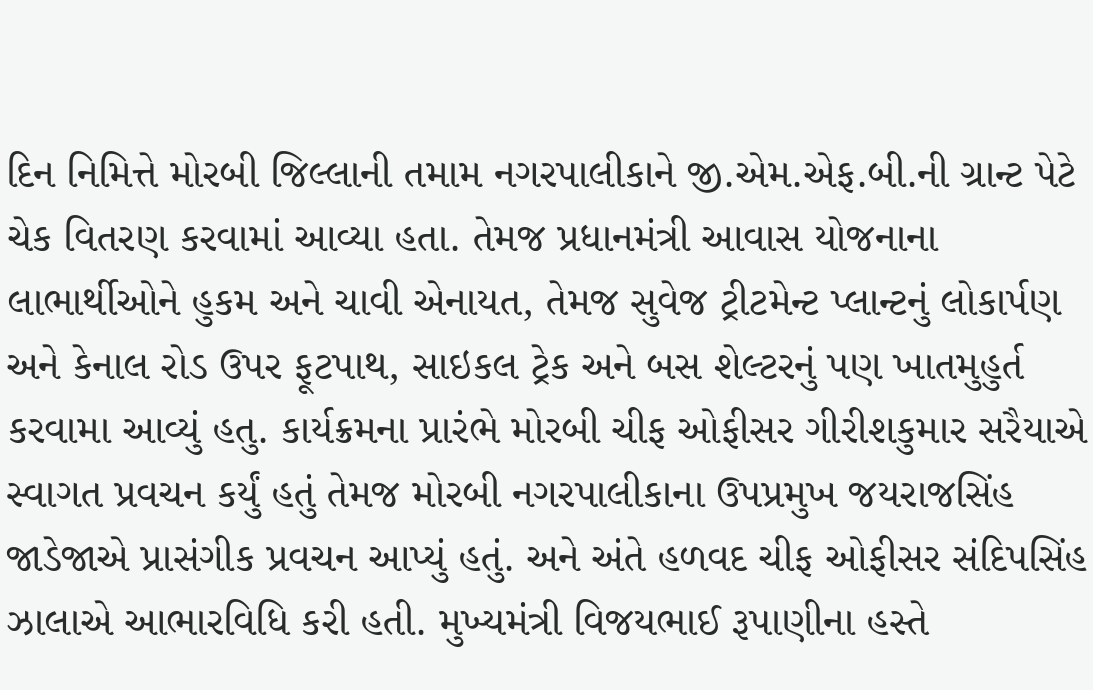દિન નિમિત્તે મોરબી જિલ્લાની તમામ નગરપાલીકાને જી.એમ.એફ.બી.ની ગ્રાન્ટ પેટે ચેક વિતરણ કરવામાં આવ્યા હતા. તેમજ પ્રધાનમંત્રી આવાસ યોજનાના લાભાર્થીઓને હુકમ અને ચાવી એનાયત, તેમજ સુવેજ ટ્રીટમેન્ટ પ્લાન્ટનું લોકાર્પણ અને કેનાલ રોડ ઉપર ફૂટપાથ, સાઇકલ ટ્રેક અને બસ શેલ્ટરનું પણ ખાતમુહુર્ત કરવામા આવ્યું હતુ. કાર્યક્રમના પ્રારંભે મોરબી ચીફ ઓફીસર ગીરીશકુમાર સરૈયાએ સ્વાગત પ્રવચન કર્યું હતું તેમજ મોરબી નગરપાલીકાના ઉપપ્રમુખ જયરાજસિંહ જાડેજાએ પ્રાસંગીક પ્રવચન આપ્યું હતું. અને અંતે હળવદ ચીફ ઓફીસર સંદિપસિંહ ઝાલાએ આભારવિધિ કરી હતી. મુખ્યમંત્રી વિજયભાઈ રૂપાણીના હસ્તે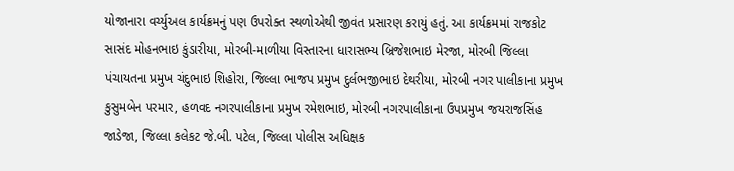યોજાનારા વર્ચ્યુઅલ કાર્યક્રમનું પણ ઉપરોક્ત સ્થળોએથી જીવંત પ્રસારણ કરાયું હતું. આ કાર્યક્રમમાં રાજકોટ સાસંદ મોહનભાઇ કુંડારીયા, મોરબી-માળીયા વિસ્તારના ધારાસભ્ય બ્રિજેશભાઇ મેરજા, મોરબી જિલ્લા પંચાયતના પ્રમુખ ચંદુભાઇ શિહોરા, જિલ્લા ભાજપ પ્રમુખ દુર્લભજીભાઇ દેથરીયા, મોરબી નગર પાલીકાના પ્રમુખ કુસુમબેન પરમાર, હળવદ નગરપાલીકાના પ્રમુખ રમેશભાઇ, મોરબી નગરપાલીકાના ઉપપ્રમુખ જયરાજસિંહ જાડેજા, જિલ્લા કલેકટ જે.બી. પટેલ, જિલ્લા પોલીસ અધિક્ષક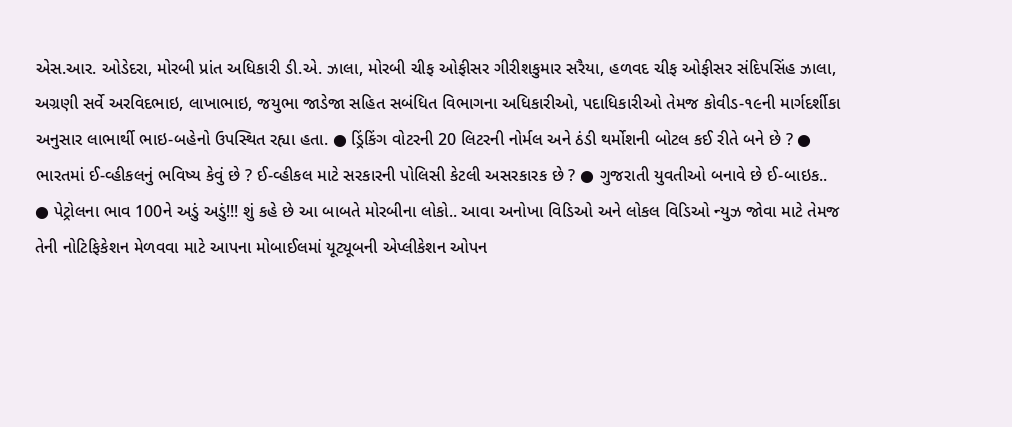એસ.આર. ઓડેદરા, મોરબી પ્રાંત અધિકારી ડી.એ. ઝાલા, મોરબી ચીફ ઓફીસર ગીરીશકુમાર સરૈયા, હળવદ ચીફ ઓફીસર સંદિપસિંહ ઝાલા, અગ્રણી સર્વે અરવિદભાઇ, લાખાભાઇ, જયુભા જાડેજા સહિત સબંધિત વિભાગના અધિકારીઓ, પદાધિકારીઓ તેમજ કોવીડ-૧૯ની માર્ગદર્શીકા અનુસાર લાભાર્થી ભાઇ-બહેનો ઉપસ્થિત રહ્યા હતા. ● ડ્રિંકિંગ વોટરની 20 લિટરની નોર્મલ અને ઠંડી થર્મોશની બોટલ કઈ રીતે બને છે ? ● ભારતમાં ઈ-વ્હીકલનું ભવિષ્ય કેવું છે ? ઈ-વ્હીકલ માટે સરકારની પોલિસી કેટલી અસરકારક છે ? ● ગુજરાતી યુવતીઓ બનાવે છે ઈ-બાઇક.. ● પેટ્રોલના ભાવ 100ને અડું અડું!!! શું કહે છે આ બાબતે મોરબીના લોકો.. આવા અનોખા વિડિઓ અને લોકલ વિડિઓ ન્યુઝ જોવા માટે તેમજ તેની નોટિફિકેશન મેળવવા માટે આપના મોબાઈલમાં યૂટ્યૂબની એપ્લીકેશન ઓપન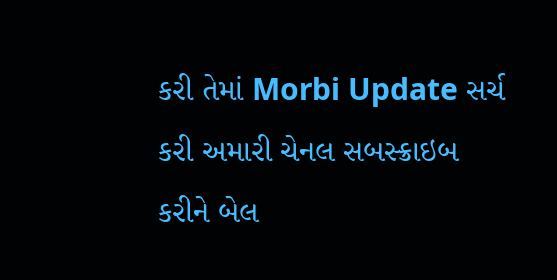કરી તેમાં Morbi Update સર્ચ કરી અમારી ચેનલ સબસ્ક્રાઇબ કરીને બેલ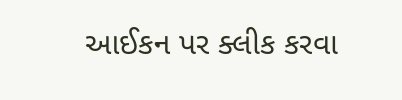આઈકન પર ક્લીક કરવા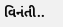વિનંતી..